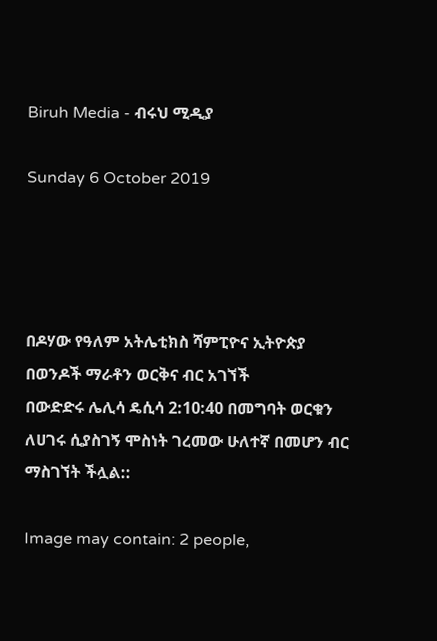Biruh Media - ብሩህ ሚዲያ

Sunday 6 October 2019




በዶሃው የዓለም አትሌቲክስ ሻምፒዮና ኢትዮጵያ በወንዶች ማራቶን ወርቅና ብር አገኘች
በውድድሩ ሌሊሳ ዴሲሳ 2:10:40 በመግባት ወርቁን ለሀገሩ ሲያስገኝ ሞስነት ገረመው ሁለተኛ በመሆን ብር ማስገኘት ችሏል::

Image may contain: 2 people,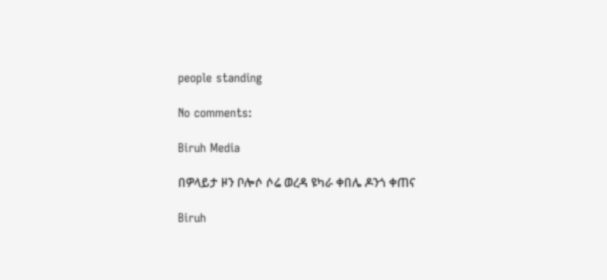people standing

No comments:

Biruh Media

በዎላይታ ዞን ቦሎሶ ሶሬ ወረዳ ዩካራ ቀበሌ ዶንጎ ቀጠና

Biruh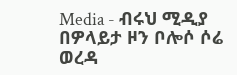Media - ብሩህ ሚዲያ በዎላይታ ዞን ቦሎሶ ሶሬ ወረዳ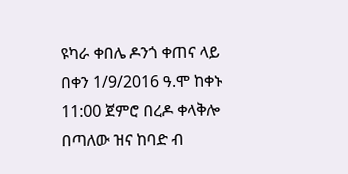ዩካራ ቀበሌ ዶንጎ ቀጠና ላይ በቀን 1/9/2016 ዓ.ሞ ከቀኑ 11:00 ጀምሮ በረዶ ቀላቅሎ በጣለው ዝና ከባድ ብ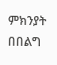ምክንያት በበልግ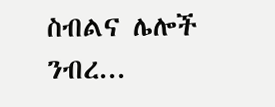ስብልና ሌሎች ንብረ...